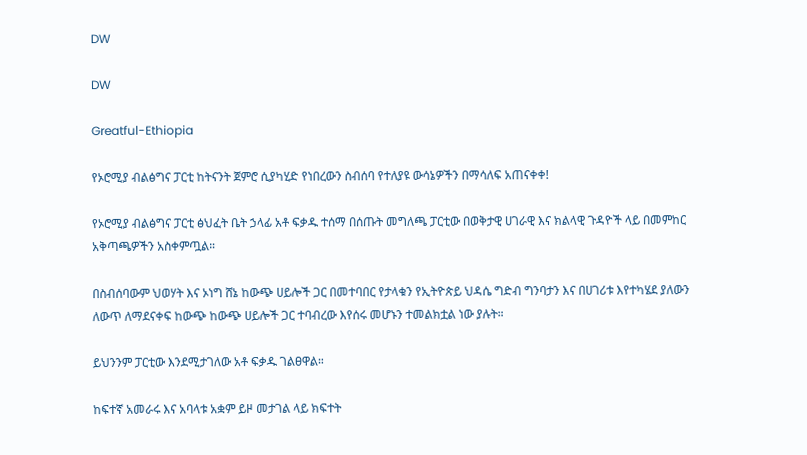DW

DW

Greatful-Ethiopia

የኦሮሚያ ብልፅግና ፓርቲ ከትናንት ጀምሮ ሲያካሂድ የነበረውን ስብሰባ የተለያዩ ውሳኔዎችን በማሳለፍ አጠናቀቀ!

የኦሮሚያ ብልፅግና ፓርቲ ፅህፈት ቤት ኃላፊ አቶ ፍቃዱ ተሰማ በሰጡት መግለጫ ፓርቲው በወቅታዊ ሀገራዊ እና ክልላዊ ጉዳዮች ላይ በመምከር አቅጣጫዎችን አስቀምጧል።

በስብሰባውም ህወሃት እና ኦነግ ሸኔ ከውጭ ሀይሎች ጋር በመተባበር የታላቁን የኢትዮጵይ ህዳሴ ግድብ ግንባታን እና በሀገሪቱ እየተካሄደ ያለውን ለውጥ ለማደናቀፍ ከውጭ ከውጭ ሀይሎች ጋር ተባብረው እየሰሩ መሆኑን ተመልክቷል ነው ያሉት።

ይህንንም ፓርቲው እንደሚታገለው አቶ ፍቃዱ ገልፀዋል።

ከፍተኛ አመራሩ እና አባላቱ አቋም ይዞ መታገል ላይ ክፍተት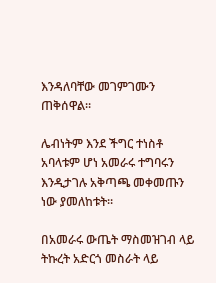እንዳለባቸው መገምገሙን ጠቅሰዋል።

ሌብነትም እንደ ችግር ተነስቶ አባላቱም ሆነ አመራሩ ተግባሩን እንዲታገሉ አቅጣጫ መቀመጡን ነው ያመለከቱት።

በአመራሩ ውጤት ማስመዝገብ ላይ ትኩረት አድርጎ መስራት ላይ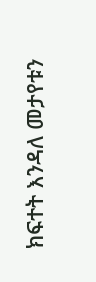ክፍተት እንዳለ መታየቱን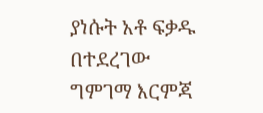ያነሱት አቶ ፍቃዱ በተደረገው ግምገማ እርምጃ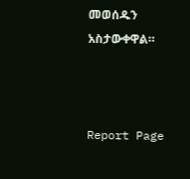መወሰዱን አስታውቀዋል።



Report Page